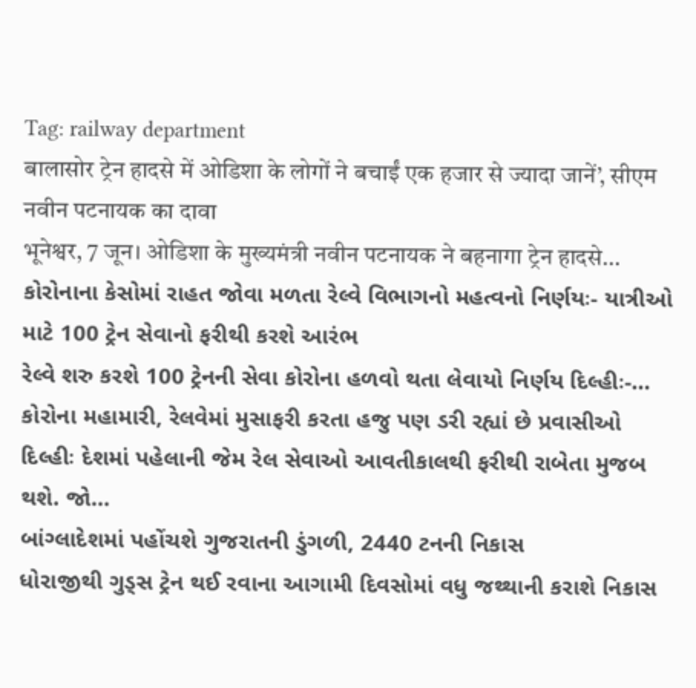Tag: railway department
बालासोर ट्रेन हादसे में ओडिशा के लोगों ने बचाईं एक हजार से ज्यादा जानें’, सीएम नवीन पटनायक का दावा
भूनेश्वर, 7 जून। ओडिशा के मुख्यमंत्री नवीन पटनायक ने बहनागा ट्रेन हादसे…
કોરોનાના કેસોમાં રાહત જોવા મળતા રેલ્વે વિભાગનો મહત્વનો નિર્ણયઃ- યાત્રીઓ માટે 100 ટ્રેન સેવાનો ફરીથી કરશે આરંભ
રેલ્વે શરુ કરશે 100 ટ્રેનની સેવા કોરોના હળવો થતા લેવાયો નિર્ણય દિલ્હીઃ-…
કોરોના મહામારી, રેલવેમાં મુસાફરી કરતા હજુ પણ ડરી રહ્યાં છે પ્રવાસીઓ
દિલ્હીઃ દેશમાં પહેલાની જેમ રેલ સેવાઓ આવતીકાલથી ફરીથી રાબેતા મુજબ થશે. જો…
બાંગ્લાદેશમાં પહોંચશે ગુજરાતની ડુંગળી, 2440 ટનની નિકાસ
ધોરાજીથી ગુડ્સ ટ્રેન થઈ રવાના આગામી દિવસોમાં વધુ જથ્થાની કરાશે નિકાસ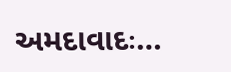અમદાવાદઃ…